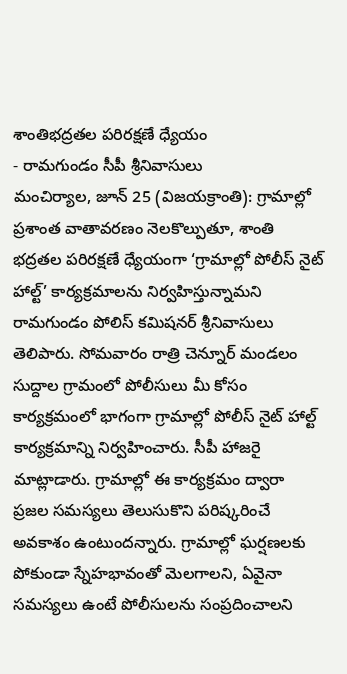శాంతిభద్రతల పరిరక్షణే ధ్యేయం
- రామగుండం సీపీ శ్రీనివాసులు
మంచిర్యాల, జూన్ 25 (విజయక్రాంతి): గ్రామాల్లో ప్రశాంత వాతావరణం నెలకొల్పుతూ, శాంతి భద్రతల పరిరక్షణే ధ్యేయంగా ‘గ్రామాల్లో పోలీస్ నైట్ హాల్ట్’ కార్యక్రమాలను నిర్వహిస్తున్నామని రామగుండం పోలిస్ కమిషనర్ శ్రీనివాసులు తెలిపారు. సోమవారం రాత్రి చెన్నూర్ మండలం సుద్దాల గ్రామంలో పోలీసులు మీ కోసం కార్యక్రమంలో భాగంగా గ్రామాల్లో పోలీస్ నైట్ హాల్ట్ కార్యక్రమాన్ని నిర్వహించారు. సీపీ హాజరై మాట్లాడారు. గ్రామాల్లో ఈ కార్యక్రమం ద్వారా ప్రజల సమస్యలు తెలుసుకొని పరిష్కరించే అవకాశం ఉంటుందన్నారు. గ్రామాల్లో ఘర్షణలకు పోకుండా స్నేహభావంతో మెలగాలని, ఏవైనా సమస్యలు ఉంటే పోలీసులను సంప్రదించాలని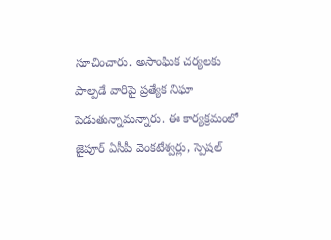సూచించారు. అసాంఘిక చర్యలకు పాల్పడే వారిపై ప్రత్యేక నిఘా పెడుతున్నామన్నారు. ఈ కార్యక్రమంలో జైపూర్ ఏసీపీ వెంకటేశ్వర్లు, స్పెషల్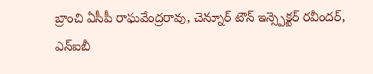బ్రాంచి ఏసీపీ రాఘవేంద్రరావు, చెన్నూర్ టౌన్ ఇన్స్పెక్టర్ రవీందర్, ఎన్ఐబీ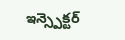ఇన్స్పెక్టర్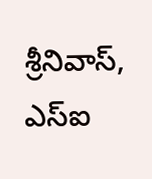శ్రీనివాస్, ఎస్ఐ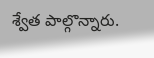శ్వేత పాల్గొన్నారు.